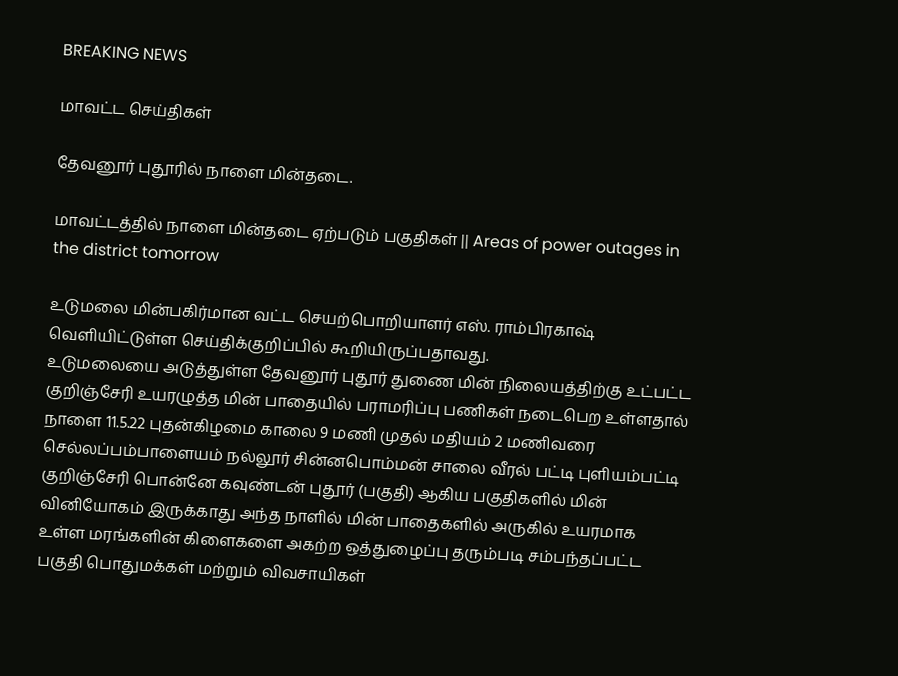BREAKING NEWS

மாவட்ட செய்திகள்

தேவனூர் புதூரில் நாளை மின்தடை.

மாவட்டத்தில் நாளை மின்தடை ஏற்படும் பகுதிகள் || Areas of power outages in  the district tomorrow

உடுமலை மின்பகிர்மான வட்ட செயற்பொறியாளர் எஸ். ராம்பிரகாஷ் வெளியிட்டுள்ள செய்திக்குறிப்பில் கூறியிருப்பதாவது.
உடுமலையை அடுத்துள்ள தேவனூர் புதூர் துணை மின் நிலையத்திற்கு உட்பட்ட குறிஞ்சேரி உயரழுத்த மின் பாதையில் பராமரிப்பு பணிகள் நடைபெற உள்ளதால் நாளை 11.5.22 புதன்கிழமை காலை 9 மணி முதல் மதியம் 2 மணிவரை செல்லப்பம்பாளையம் நல்லூர் சின்னபொம்மன் சாலை வீரல் பட்டி புளியம்பட்டி குறிஞ்சேரி பொன்னே கவுண்டன் புதூர் (பகுதி) ஆகிய பகுதிகளில் மின் வினியோகம் இருக்காது அந்த நாளில் மின் பாதைகளில் அருகில் உயரமாக உள்ள மரங்களின் கிளைகளை அகற்ற ஒத்துழைப்பு தரும்படி சம்பந்தப்பட்ட பகுதி பொதுமக்கள் மற்றும் விவசாயிகள்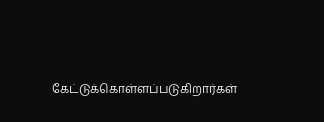கேட்டுக்கொள்ளப்படுகிறார்கள்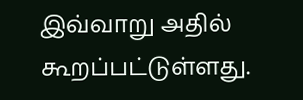இவ்வாறு அதில் கூறப்பட்டுள்ளது.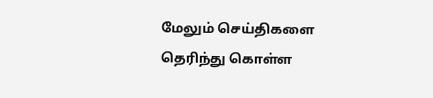மேலும் செய்திகளை தெரிந்து கொள்ள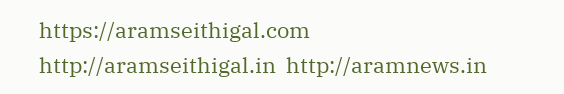https://aramseithigal.com  http://aramseithigal.in  http://aramnews.in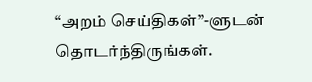“அறம் செய்திகள்”-ளுடன் தொடர்ந்திருங்கள்.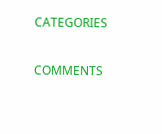CATEGORIES

COMMENTS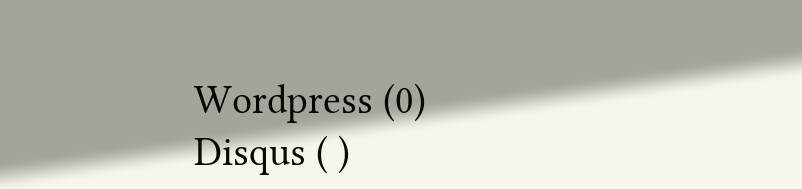Wordpress (0)
Disqus ( )